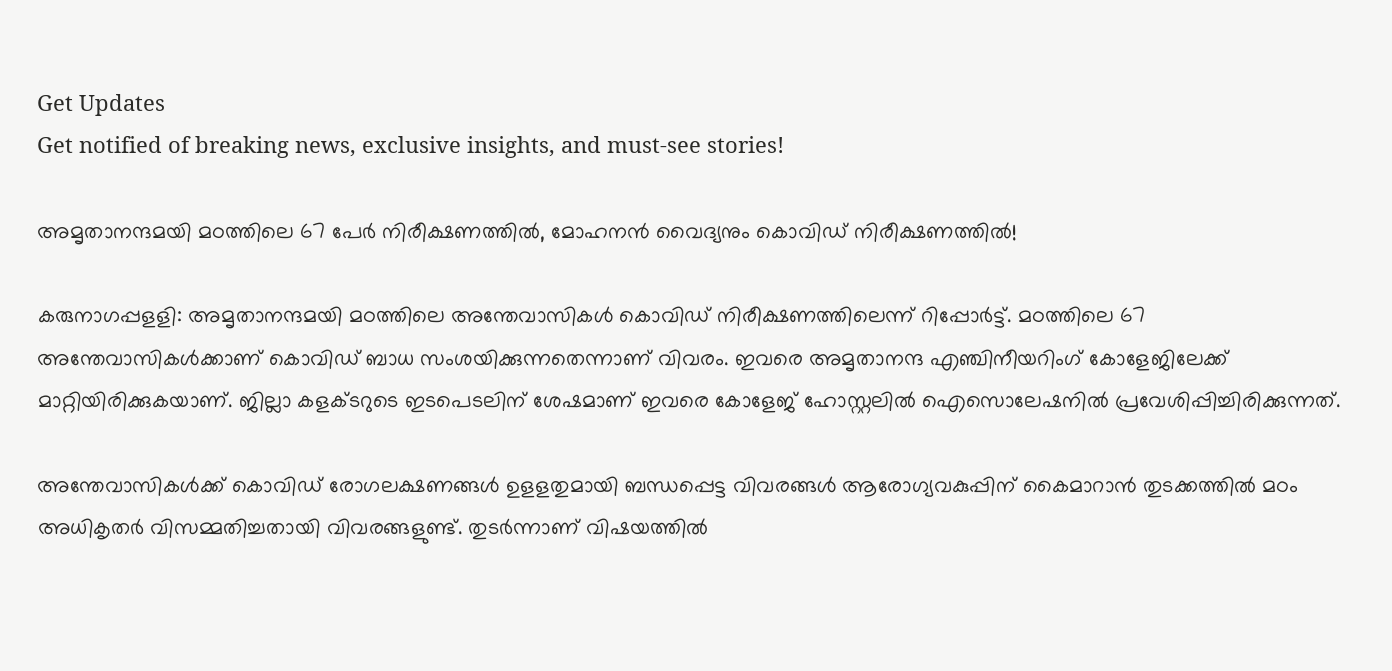Get Updates
Get notified of breaking news, exclusive insights, and must-see stories!

അമൃതാനന്ദമയി മഠത്തിലെ 67 പേർ നിരീക്ഷണത്തിൽ, മോഹനൻ വൈദ്യനും കൊവിഡ് നിരീക്ഷണത്തിൽ!

കരുനാഗപ്പളളി: അമൃതാനന്ദമയി മഠത്തിലെ അന്തേവാസികള്‍ കൊവിഡ് നിരീക്ഷണത്തിലെന്ന് റിപ്പോര്‍ട്ട്. മഠത്തിലെ 67 അന്തേവാസികള്‍ക്കാണ് കൊവിഡ് ബാധ സംശയിക്കുന്നതെന്നാണ് വിവരം. ഇവരെ അമൃതാനന്ദ എഞ്ചിനീയറിംഗ് കോളേജിലേക്ക് മാറ്റിയിരിക്കുകയാണ്. ജില്ലാ കളക്ടറുടെ ഇടപെടലിന് ശേഷമാണ് ഇവരെ കോളേജ് ഹോസ്റ്റലില്‍ ഐസൊലേഷനില്‍ പ്രവേശിപ്പിച്ചിരിക്കുന്നത്.

അന്തേവാസികള്‍ക്ക് കൊവിഡ് രോഗലക്ഷണങ്ങള്‍ ഉളളതുമായി ബന്ധപ്പെട്ട വിവരങ്ങള്‍ ആരോഗ്യവകുപ്പിന് കൈമാറാന്‍ തുടക്കത്തില്‍ മഠം അധികൃതര്‍ വിസമ്മതിച്ചതായി വിവരങ്ങളുണ്ട്. തുടര്‍ന്നാണ് വിഷയത്തില്‍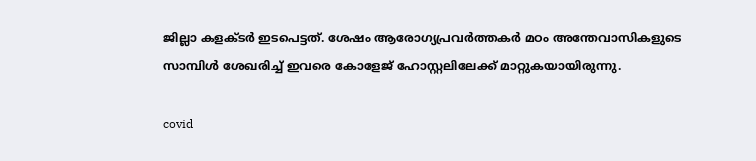ജില്ലാ കളക്ടര്‍ ഇടപെട്ടത്. ശേഷം ആരോഗ്യപ്രവര്‍ത്തകര്‍ മഠം അന്തേവാസികളുടെ സാമ്പിള്‍ ശേഖരിച്ച് ഇവരെ കോളേജ് ഹോസ്റ്റലിലേക്ക് മാറ്റുകയായിരുന്നു.

covid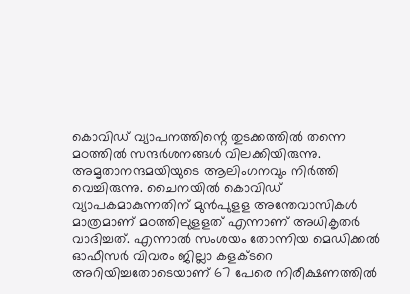കൊവിഡ് വ്യാപനത്തിന്റെ തുടക്കത്തില്‍ തന്നെ മഠത്തില്‍ സന്ദര്‍ശനങ്ങള്‍ വിലക്കിയിരുന്നു. അമൃതാനന്ദമയിയുടെ ആലിംഗനവും നിര്‍ത്തി വെച്ചിരുന്നു. ചൈനയില്‍ കൊവിഡ് വ്യാപകമാകുന്നതിന് മുന്‍പുളള അന്തേവാസികള്‍ മാത്രമാണ് മഠത്തിലുളളത് എന്നാണ് അധികൃതര്‍ വാദിച്ചത്. എന്നാല്‍ സംശയം തോന്നിയ മെഡിക്കല്‍ ഓഫീസര്‍ വിവരം ജില്ലാ കളക്ടറെ അറിയിച്ചതോടെയാണ് 67 പേരെ നിരീക്ഷണത്തില്‍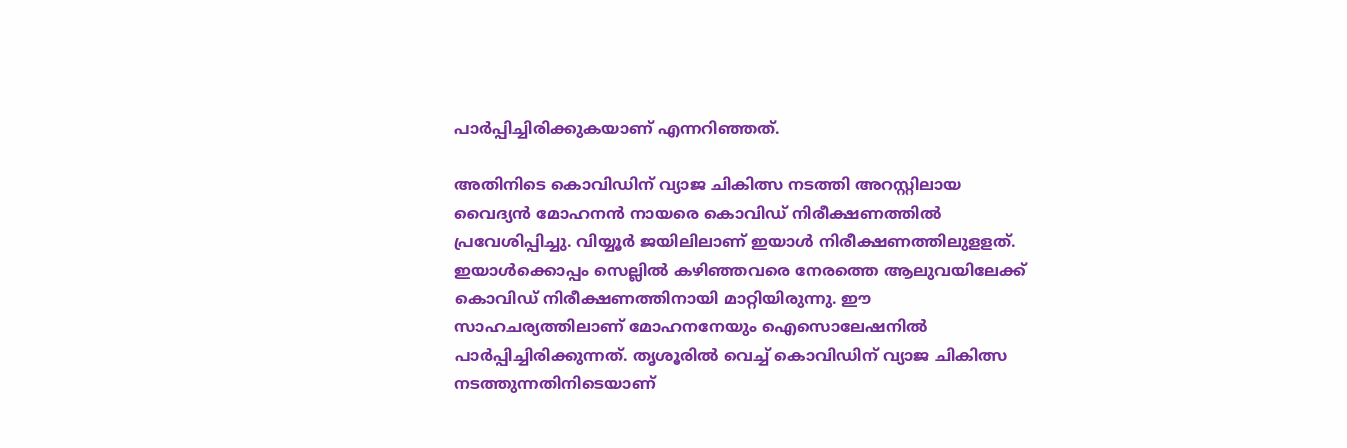പാര്‍പ്പിച്ചിരിക്കുകയാണ് എന്നറിഞ്ഞത്.

അതിനിടെ കൊവിഡിന് വ്യാജ ചികിത്സ നടത്തി അറസ്റ്റിലായ വൈദ്യന്‍ മോഹനന്‍ നായരെ കൊവിഡ് നിരീക്ഷണത്തില്‍ പ്രവേശിപ്പിച്ചു. വിയ്യൂര്‍ ജയിലിലാണ് ഇയാള്‍ നിരീക്ഷണത്തിലുളളത്. ഇയാള്‍ക്കൊപ്പം സെല്ലില്‍ കഴിഞ്ഞവരെ നേരത്തെ ആലുവയിലേക്ക് കൊവിഡ് നിരീക്ഷണത്തിനായി മാറ്റിയിരുന്നു. ഈ സാഹചര്യത്തിലാണ് മോഹനനേയും ഐസൊലേഷനില്‍ പാര്‍പ്പിച്ചിരിക്കുന്നത്. തൃശൂരില്‍ വെച്ച് കൊവിഡിന് വ്യാജ ചികിത്സ നടത്തുന്നതിനിടെയാണ്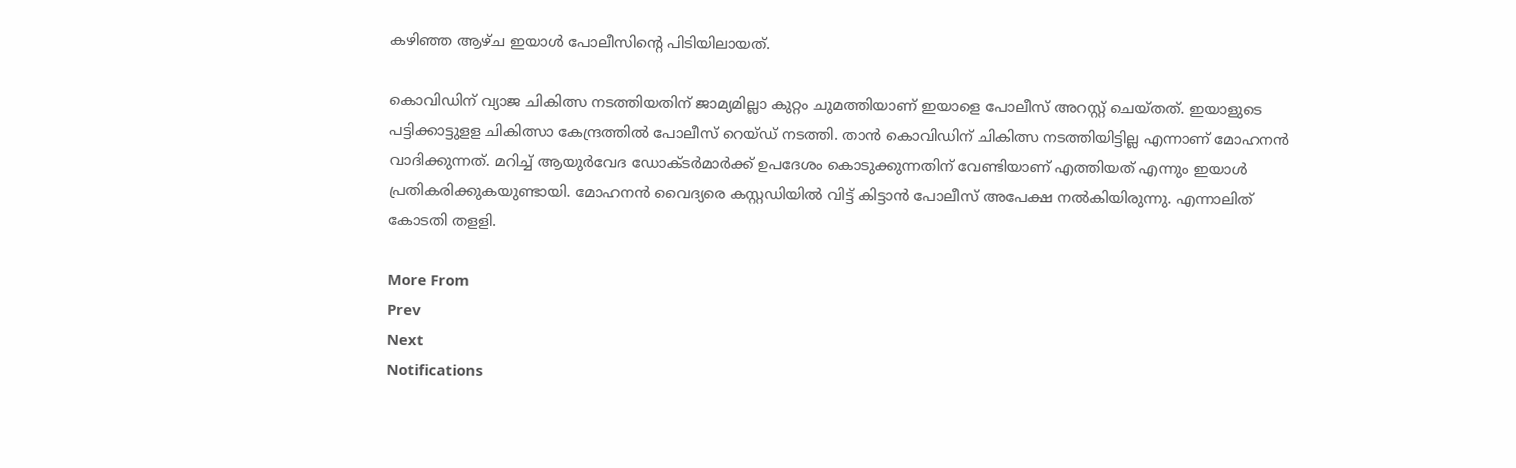കഴിഞ്ഞ ആഴ്ച ഇയാള്‍ പോലീസിന്റെ പിടിയിലായത്.

കൊവിഡിന് വ്യാജ ചികിത്സ നടത്തിയതിന് ജാമ്യമില്ലാ കുറ്റം ചുമത്തിയാണ് ഇയാളെ പോലീസ് അറസ്റ്റ് ചെയ്തത്. ഇയാളുടെ പട്ടിക്കാട്ടുളള ചികിത്സാ കേന്ദ്രത്തില്‍ പോലീസ് റെയ്ഡ് നടത്തി. താന്‍ കൊവിഡിന് ചികിത്സ നടത്തിയിട്ടില്ല എന്നാണ് മോഹനന്‍ വാദിക്കുന്നത്. മറിച്ച് ആയുര്‍വേദ ഡോക്ടര്‍മാര്‍ക്ക് ഉപദേശം കൊടുക്കുന്നതിന് വേണ്ടിയാണ് എത്തിയത് എന്നും ഇയാള്‍ പ്രതികരിക്കുകയുണ്ടായി. മോഹനന്‍ വൈദ്യരെ കസ്റ്റഡിയില്‍ വിട്ട് കിട്ടാന്‍ പോലീസ് അപേക്ഷ നല്‍കിയിരുന്നു. എന്നാലിത് കോടതി തളളി.

More From
Prev
Next
Notifications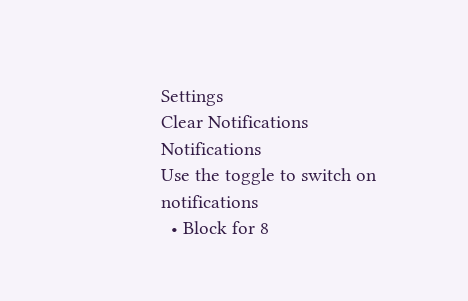Settings
Clear Notifications
Notifications
Use the toggle to switch on notifications
  • Block for 8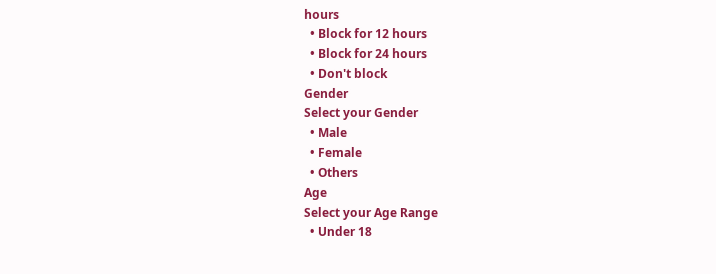hours
  • Block for 12 hours
  • Block for 24 hours
  • Don't block
Gender
Select your Gender
  • Male
  • Female
  • Others
Age
Select your Age Range
  • Under 18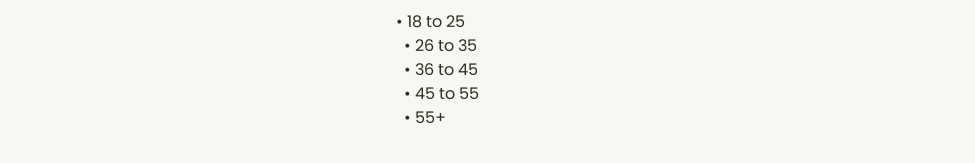• 18 to 25
  • 26 to 35
  • 36 to 45
  • 45 to 55
  • 55+